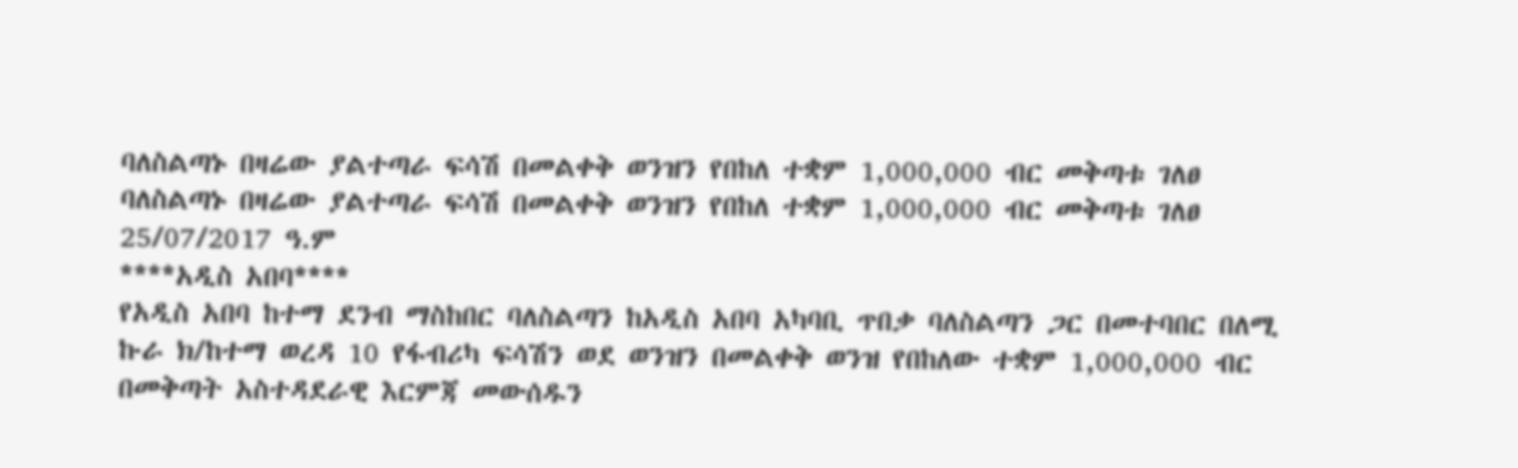ባለስልጣኑ በዛሬው ያልተጣራ ፍሳሽ በመልቀቅ ወንዝን የበከለ ተቋም 1,000,000 ብር መቅጣቱ ገለፀ
ባለስልጣኑ በዛሬው ያልተጣራ ፍሳሽ በመልቀቅ ወንዝን የበከለ ተቋም 1,000,000 ብር መቅጣቱ ገለፀ
25/07/2017 ዓ.ም
****አዲስ አበባ****
የአዲስ አበባ ከተማ ደንብ ማስከበር ባለስልጣን ከአዲስ አበባ አካባቢ ጥበቃ ባለስልጣን ጋር በመተባበር በለሚ ኩራ ክ/ከተማ ወረዳ 10 የፋብሪካ ፍሳሽን ወደ ወንዝን በመልቀቅ ወንዝ የበከለው ተቋም 1,000,000 ብር በመቅጣት አስተዳደራዊ እርምጃ መውሰዱን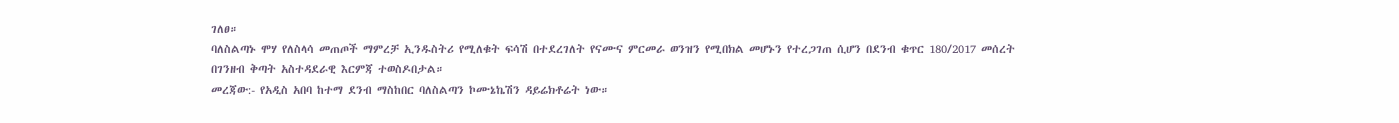ገለፀ።
ባለስልጣኑ ሞሃ የለስላሳ መጠጦች ማምረቻ ኢንዱስትሪ የሚለቁት ፍሳሽ በተደረገለት የናሙና ምርመራ ወንዝን የሚበክል መሆኑን የተረጋገጠ ሲሆን በደንብ ቁጥር 180/2017 መሰረት በገንዘብ ቅጣት አስተዳደራዊ እርምጃ ተወስዶበታል።
መረጃው:- የአዲስ አበባ ከተማ ደንብ ማስከበር ባለስልጣን ኮሙኔኬሽን ዳይሬክቶሬት ነው።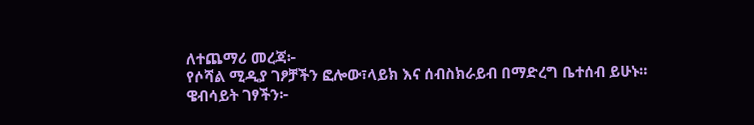ለተጨማሪ መረጃ፦
የሶሻል ሚዲያ ገፆቻችን ፎሎው፣ላይክ እና ሰብስክራይብ በማድረግ ቤተሰብ ይሁኑ።
ዌብሳይት ገፃችን፦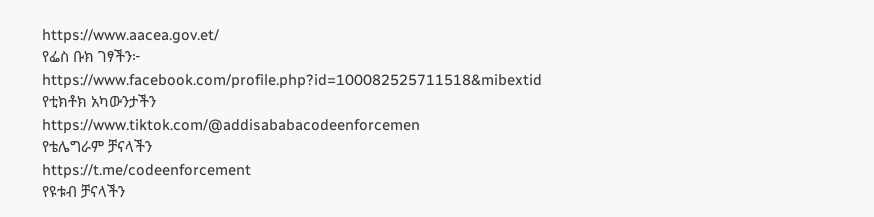https://www.aacea.gov.et/
የፌስ ቡክ ገፃችን፦
https://www.facebook.com/profile.php?id=100082525711518&mibextid
የቲክቶክ አካውንታችን
https://www.tiktok.com/@addisababacodeenforcemen
የቴሌግራም ቻናላችን
https://t.me/codeenforcement
የዩቱብ ቻናላችን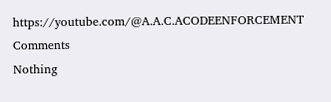https://youtube.com/@A.A.C.ACODEENFORCEMENT
Comments
Nothing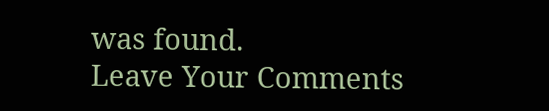was found.
Leave Your Comments